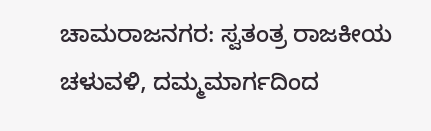ಚಾಮರಾಜನಗರ: ಸ್ವತಂತ್ರ ರಾಜಕೀಯ ಚಳುವಳಿ, ದಮ್ಮಮಾರ್ಗದಿಂದ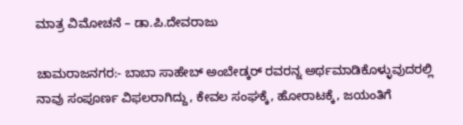ಮಾತ್ರ ವಿಮೋಚನೆ – ಡಾ.ಪಿ.ದೇವರಾಜು

ಚಾಮರಾಜನಗರ:- ಬಾಬಾ ಸಾಹೇಬ್ ಅಂಬೇಡ್ಕರ್ ರವರನ್ನ ಅರ್ಥಮಾಡಿಕೊಳ್ಳುವುದರಲ್ಲಿ ನಾವು ಸಂಪೂರ್ಣ ವಿಫಲರಾಗಿದ್ದು, ಕೇವಲ ಸಂಘಕ್ಕೆ, ಹೋರಾಟಕ್ಕೆ, ಜಯಂತಿಗೆ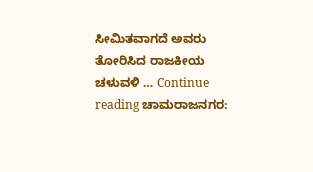ಸೀಮಿತವಾಗದೆ ಅವರು ತೋರಿಸಿದ ರಾಜಕೀಯ ಚಳುವಳಿ … Continue reading ಚಾಮರಾಜನಗರ: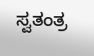ಸ್ವತಂತ್ರ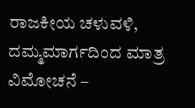ರಾಜಕೀಯ ಚಳುವಳಿ, ದಮ್ಮಮಾರ್ಗದಿಂದ ಮಾತ್ರ ವಿಮೋಚನೆ –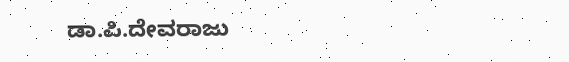ಡಾ.ಪಿ.ದೇವರಾಜು